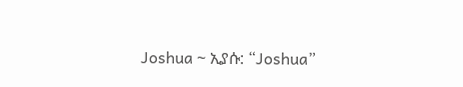Joshua ~ ኢያሱ: “Joshua”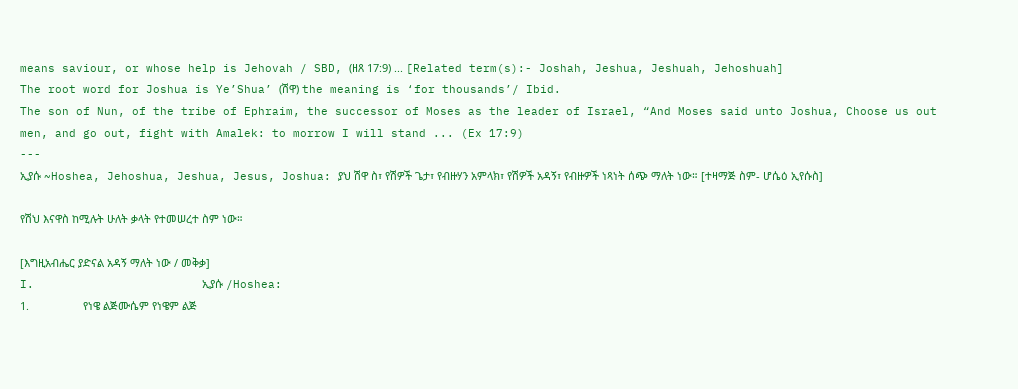means saviour, or whose help is Jehovah / SBD, (ዘጸ 17:9) ... [Related term(s):- Joshah, Jeshua, Jeshuah, Jehoshuah]
The root word for Joshua is Ye’Shua’ (ሽዋ) the meaning is ‘for thousands’/ Ibid.
The son of Nun, of the tribe of Ephraim, the successor of Moses as the leader of Israel, “And Moses said unto Joshua, Choose us out men, and go out, fight with Amalek: to morrow I will stand ... (Ex 17:9)
---
ኢያሱ ~Hoshea, Jehoshua, Jeshua, Jesus, Joshua: ያህ ሽዋ ስ፣ የሽዎች ጌታ፣ የብዙሃን አምላክ፣ የሽዎች አዳኝ፣ የብዙዎች ነጻነት ሰጭ ማለት ነው። [ተዛማጅ ስም- ሆሴዕ ኢየሱስ]

የሽህ እናዋስ ከሚሉት ሁለት ቃላት የተመሠረተ ስም ነው።

[እግዚአብሔር ያድናል አዳኝ ማለት ነው / መቅቃ]
I.                        ኢያሱ /Hoshea:
1.                  የነዌ ልጅሙሴም የነዌም ልጅ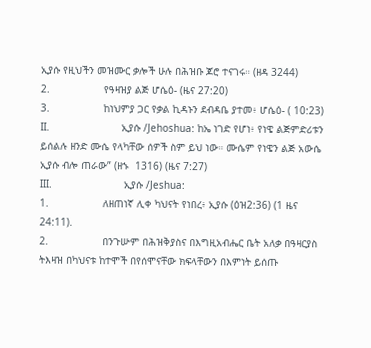ኢያሱ የዚህችን መዝሙር ቃሎች ሁሉ በሕዝቡ ጆሮ ተናገሩ። (ዘዳ 3244)
2.                  የዓዛዝያ ልጅ ሆሴዕ- (ዜና 27:20)
3.                  ከነህምያ ጋር የቃል ኪዳኑን ደብዳቤ ያተመ፥ ሆሴዕ- ( 10:23)
II.                        ኢያሱ /Jehoshua: ከኤ ነገድ የሆነ፥ የነዌ ልጅምድሪቱን ይሰልሉ ዘንድ ሙሴ የላካቸው ሰዎች ስም ይህ ነው። ሙሴም የነዌን ልጅ አውሴ ኢያሱ ብሎ ጠራው” (ዘኁ  1316) (ዜና 7:27)
III.                        ኢያሱ /Jeshua:
1.                  ለዘጠነኛ ሊቀ ካህናት የነበረ፥ ኢያሱ (ዕዝ2:36) (1 ዜና 24:11).
2.                  በንጉሡም በሕዝቅያስና በእግዚአብሔር ቤት አለቃ በዓዛርያስ ትእዛዝ በካህናቱ ከተሞች በየሰሞናቸው ክፍላቸውን በእምነት ይሰጡ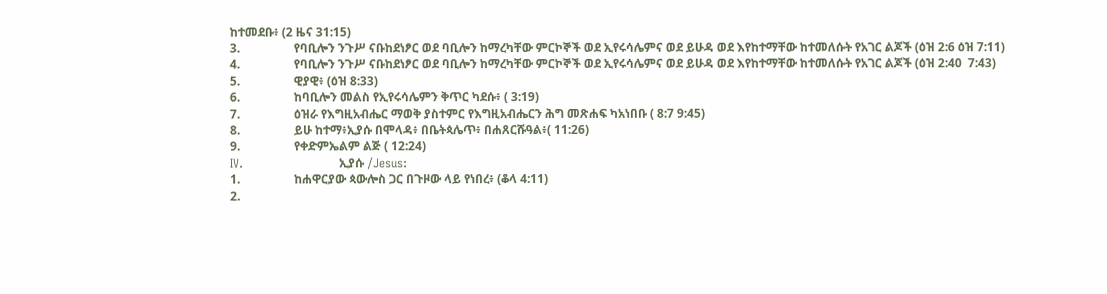ከተመደቡ፥ (2 ዜና 31:15)
3.                  የባቢሎን ንጉሥ ናቡከደነፆር ወደ ባቢሎን ከማረካቸው ምርኮኞች ወደ ኢየሩሳሌምና ወደ ይሁዳ ወደ እየከተማቸው ከተመለሱት የአገር ልጆች (ዕዝ 2:6 ዕዝ 7:11)
4.                  የባቢሎን ንጉሥ ናቡከደነፆር ወደ ባቢሎን ከማረካቸው ምርኮኞች ወደ ኢየሩሳሌምና ወደ ይሁዳ ወደ እየከተማቸው ከተመለሱት የአገር ልጆች (ዕዝ 2:40  7:43)
5.                  ዊያዊ፥ (ዕዝ 8:33)
6.                  ከባቢሎን መልስ የኢየሩሳሌምን ቅጥር ካደሱ፥ ( 3:19)
7.                  ዕዝራ የእግዚአብሔር ማወቅ ያስተምር የእግዚአብሔርን ሕግ መጽሐፍ ካአነበቡ ( 8:7 9:45)
8.                  ይሁ ከተማ፥ኢያሱ በሞላዳ፥ በቤትጳሌጥ፥ በሐጸርሹዓል፥( 11:26)
9.                  የቀድምኤልም ልጅ ( 12:24)
IV.                        ኢያሱ /Jesus:
1.                  ከሐዋርያው ጳውሎስ ጋር በጉዞው ላይ የነበረ፥ (ቆላ 4:11)
2.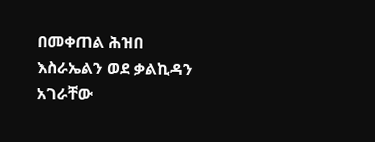በመቀጠል ሕዝበ እስራኤልን ወደ ቃልኪዳን አገራቸው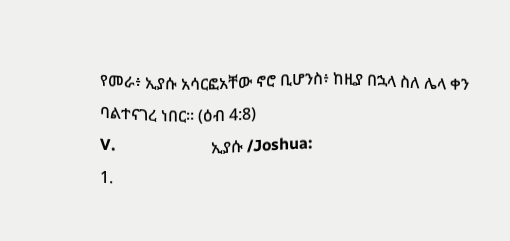የመራ፥ ኢያሱ አሳርፎአቸው ኖሮ ቢሆንስ፥ ከዚያ በኋላ ስለ ሌላ ቀን ባልተናገረ ነበር። (ዕብ 4:8)
V.                        ኢያሱ /Joshua:
1.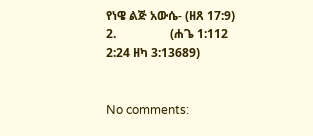የነዌ ልጅ አውሴ- (ዘጸ 17:9)
2.                  (ሐጌ 1:112 2:24 ዘካ 3:13689)


No comments: